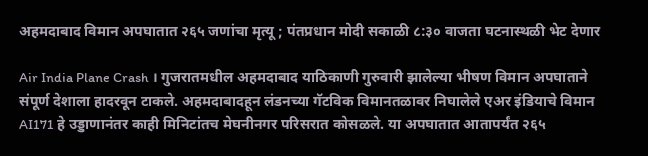अहमदाबाद विमान अपघातात २६५ जणांचा मृत्यू ; पंतप्रधान मोदी सकाळी ८:३० वाजता घटनास्थळी भेट देणार

Air India Plane Crash । गुजरातमधील अहमदाबाद याठिकाणी गुरुवारी झालेल्या भीषण विमान अपघाताने संपूर्ण देशाला हादरवून टाकले. अहमदाबादहून लंडनच्या गॅटविक विमानतळावर निघालेले एअर इंडियाचे विमान AI171 हे उड्डाणानंतर काही मिनिटांतच मेघनीनगर परिसरात कोसळले. या अपघातात आतापर्यंत २६५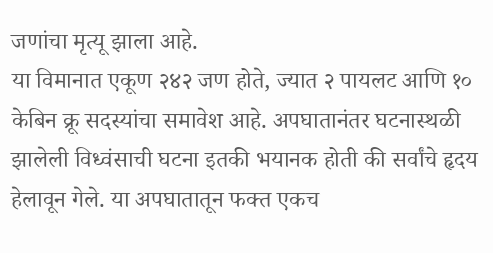जणांचा मृत्यू झाला आहे.
या विमानात एकूण २४२ जण होते, ज्यात २ पायलट आणि १० केबिन क्रू सदस्यांचा समावेश आहे. अपघातानंतर घटनास्थळी झालेली विध्वंसाची घटना इतकी भयानक होती की सर्वांचे हृदय हेलावून गेले. या अपघातातून फक्त एकच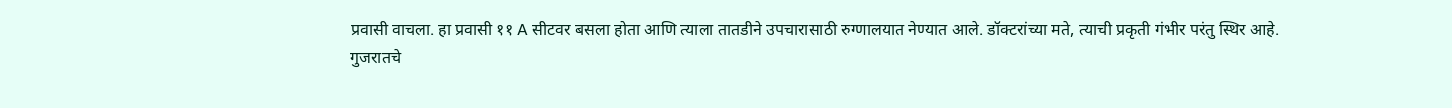प्रवासी वाचला. हा प्रवासी ११ A सीटवर बसला होता आणि त्याला तातडीने उपचारासाठी रुग्णालयात नेण्यात आले. डॉक्टरांच्या मते, त्याची प्रकृती गंभीर परंतु स्थिर आहे.
गुजरातचे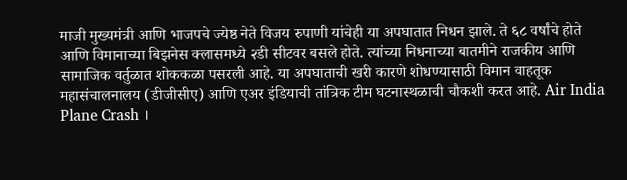माजी मुख्यमंत्री आणि भाजपचे ज्येष्ठ नेते विजय रुपाणी यांचेही या अपघातात निधन झाले. ते ६८ वर्षांचे होते आणि विमानाच्या बिझनेस क्लासमध्ये २डी सीटवर बसले होते. त्यांच्या निधनाच्या बातमीने राजकीय आणि सामाजिक वर्तुळात शोककळा पसरली आहे. या अपघाताची खरी कारणे शोधण्यासाठी विमान वाहतूक महासंचालनालय (डीजीसीए) आणि एअर इंडियाची तांत्रिक टीम घटनास्थळाची चौकशी करत आहे. Air India Plane Crash ।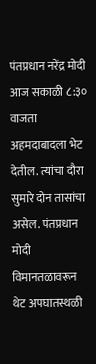पंतप्रधान नरेंद्र मोदी आज सकाळी ८:३० वाजता अहमदाबादला भेट देतील. त्यांचा दौरा सुमारे दोन तासांचा असेल. पंतप्रधान मोदी विमानतळावरून थेट अपघातस्थळी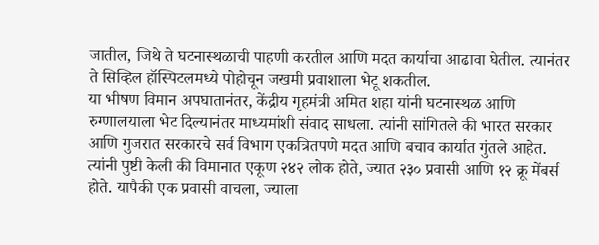जातील, जिथे ते घटनास्थळाची पाहणी करतील आणि मदत कार्याचा आढावा घेतील. त्यानंतर ते सिव्हिल हॉस्पिटलमध्ये पोहोचून जखमी प्रवाशाला भेटू शकतील.
या भीषण विमान अपघातानंतर, केंद्रीय गृहमंत्री अमित शहा यांनी घटनास्थळ आणि रुग्णालयाला भेट दिल्यानंतर माध्यमांशी संवाद साधला. त्यांनी सांगितले की भारत सरकार आणि गुजरात सरकारचे सर्व विभाग एकत्रितपणे मदत आणि बचाव कार्यात गुंतले आहेत. त्यांनी पुष्टी केली की विमानात एकूण २४२ लोक होते, ज्यात २३० प्रवासी आणि १२ क्रू मेंबर्स होते. यापैकी एक प्रवासी वाचला, ज्याला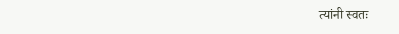त्यांनी स्वतः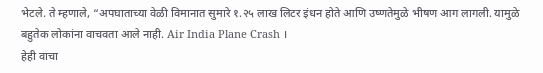भेटले. ते म्हणाले, “अपघाताच्या वेळी विमानात सुमारे १.२५ लाख लिटर इंधन होते आणि उष्णतेमुळे भीषण आग लागली. यामुळे बहुतेक लोकांना वाचवता आले नाही. Air India Plane Crash ।
हेही वाचा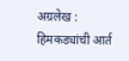अग्रलेख : हिमकड्यांची आर्त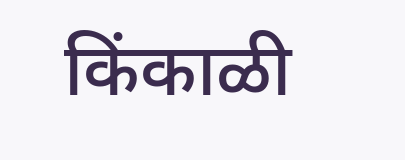किंकाळी